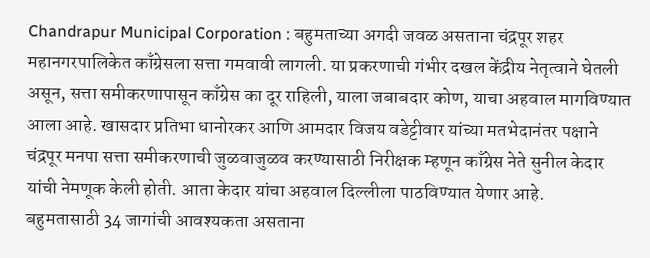Chandrapur Municipal Corporation : बहुमताच्या अगदी जवळ असताना चंद्रपूर शहर महानगरपालिकेत काँग्रेसला सत्ता गमवावी लागली. या प्रकरणाची गंभीर दखल केंद्रीय नेतृत्वाने घेतली असून, सत्ता समीकरणापासून काँग्रेस का दूर राहिली, याला जबाबदार कोण, याचा अहवाल मागविण्यात आला आहे. खासदार प्रतिभा धानोरकर आणि आमदार विजय वडेट्टीवार यांच्या मतभेदानंतर पक्षाने चंद्रपूर मनपा सत्ता समीकरणाची जुळवाजुळव करण्यासाठी निरीक्षक म्हणून काँग्रेस नेते सुनील केदार यांची नेमणूक केली होती. आता केदार यांचा अहवाल दिल्लीला पाठविण्यात येणार आहे.
बहुमतासाठी 34 जागांची आवश्यकता असताना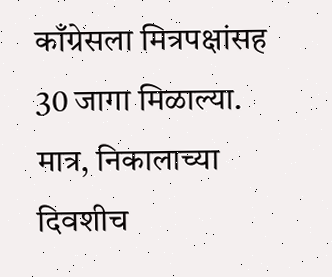काँग्रेसला मित्रपक्षांसह 30 जागा मिळाल्या. मात्र, निकालाच्या दिवशीच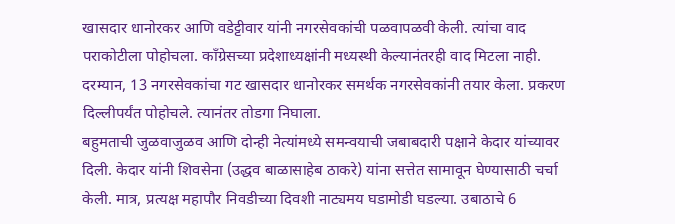खासदार धानोरकर आणि वडेट्टीवार यांनी नगरसेवकांची पळवापळवी केली. त्यांचा वाद पराकोटीला पोहोचला. काँग्रेसच्या प्रदेशाध्यक्षांनी मध्यस्थी केल्यानंतरही वाद मिटला नाही. दरम्यान, 13 नगरसेवकांचा गट खासदार धानोरकर समर्थक नगरसेवकांनी तयार केला. प्रकरण दिल्लीपर्यंत पोहोचले. त्यानंतर तोडगा निघाला.
बहुमताची जुळवाजुळव आणि दोन्ही नेत्यांमध्ये समन्वयाची जबाबदारी पक्षाने केदार यांच्यावर दिली. केदार यांनी शिवसेना (उद्धव बाळासाहेब ठाकरे) यांना सत्तेत सामावून घेण्यासाठी चर्चा केली. मात्र, प्रत्यक्ष महापौर निवडीच्या दिवशी नाट्यमय घडामोडी घडल्या. उबाठाचे 6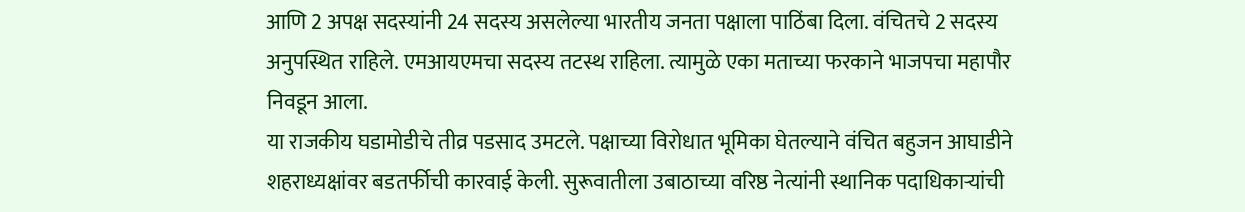आणि 2 अपक्ष सदस्यांनी 24 सदस्य असलेल्या भारतीय जनता पक्षाला पाठिंबा दिला. वंचितचे 2 सदस्य अनुपस्थित राहिले. एमआयएमचा सदस्य तटस्थ राहिला. त्यामुळे एका मताच्या फरकाने भाजपचा महापौर निवडून आला.
या राजकीय घडामोडीचे तीव्र पडसाद उमटले. पक्षाच्या विरोधात भूमिका घेतल्याने वंचित बहुजन आघाडीने शहराध्यक्षांवर बडतर्फीची कारवाई केली. सुरूवातीला उबाठाच्या वरिष्ठ नेत्यांनी स्थानिक पदाधिकाऱ्यांची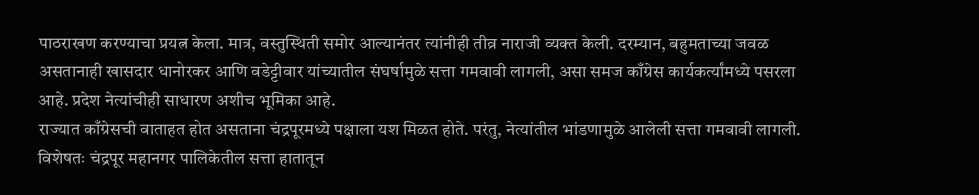पाठराखण करण्याचा प्रयत्न केला. मात्र, वस्तुस्थिती समोर आल्यानंतर त्यांनीही तीव्र नाराजी व्यक्त केली. दरम्यान, बहुमताच्या जवळ असतानाही खासदार धानोरकर आणि वडेट्टीवार यांच्यातील संघर्षामुळे सत्ता गमवावी लागली, असा समज काँग्रेस कार्यकर्त्यांमध्ये पसरला आहे. प्रदेश नेत्यांचीही साधारण अशीच भूमिका आहे.
राज्यात काँग्रेसची वाताहत होत असताना चंद्रपूरमध्ये पक्षाला यश मिळत होते. परंतु, नेत्यांतील भांडणामुळे आलेली सत्ता गमवावी लागली. विशेषतः चंद्रपूर महानगर पालिकेतील सत्ता हातातून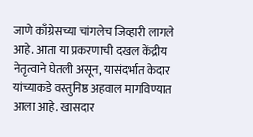जाणे काँग्रेसच्या चांगलेच जिव्हारी लागले आहे. आता या प्रकरणाची दखल केंद्रीय नेतृत्वाने घेतली असून, यासंदर्भात केदार यांच्याकडे वस्तुनिष्ठ अहवाल मागविण्यात आला आहे. खासदार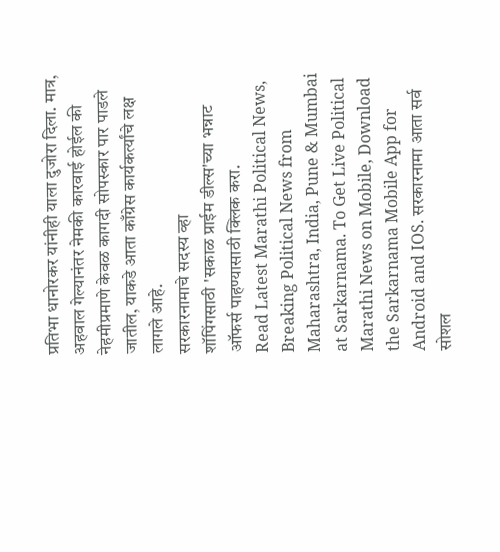प्रतिभा धानोरकर यांनीही याला दुजोरा दिला. मात्र, अहवाल गेल्यानंतर नेमकी कारवाई होईल की नेहमीप्रमाणे केवळ कागदी सोपस्कार पार पाडले जातील, याकडे आता काँग्रेस कार्यकर्त्यांचे लक्ष लागले आहे.
सरकारनामाचे सदस्य व्हा
शॉपिंगसाठी 'सकाळ प्राईम डील्स'च्या भन्नाट ऑफर्स पाहण्यासाठी क्लिक करा.
Read Latest Marathi Political News, Breaking Political News from Maharashtra, India, Pune & Mumbai at Sarkarnama. To Get Live Political Marathi News on Mobile, Download the Sarkarnama Mobile App for Android and IOS. सरकारनामा आता सर्व सोशल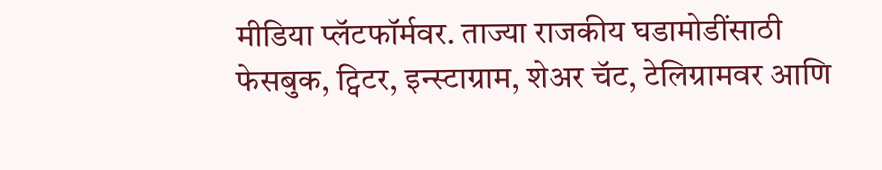मीडिया प्लॅटफॉर्मवर. ताज्या राजकीय घडामोडींसाठी फेसबुक, ट्विटर, इन्स्टाग्राम, शेअर चॅट, टेलिग्रामवर आणि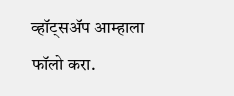व्हॉट्सॲप आम्हाला फॉलो करा.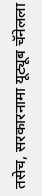तसेच, सरकारनामा यूट्यूब चॅनेलला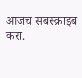आजच सबस्क्राइब करा.